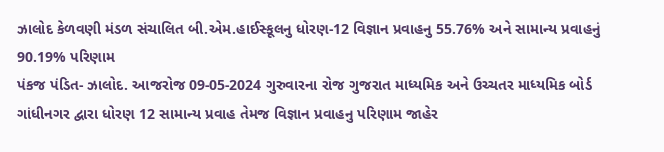ઝાલોદ કેળવણી મંડળ સંચાલિત બી.એમ.હાઈસ્કૂલનુ ધોરણ-12 વિજ્ઞાન પ્રવાહનુ 55.76% અને સામાન્ય પ્રવાહનું 90.19% પરિણામ
પંકજ પંડિત- ઝાલોદ. આજરોજ 09-05-2024 ગુરુવારના રોજ ગુજરાત માધ્યમિક અને ઉચ્ચતર માધ્યમિક બોર્ડ ગાંધીનગર દ્વારા ધોરણ 12 સામાન્ય પ્રવાહ તેમજ વિજ્ઞાન પ્રવાહનુ પરિણામ જાહેર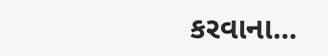કરવાના...